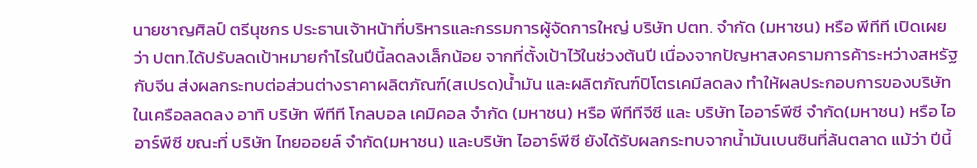นายชาญศิลป์ ตรีนุชกร ประธานเจ้าหน้าที่บริหารและกรรมการผู้จัดการใหญ่ บริษัท ปตท. จํากัด (มหาชน) หรือ พีทีที เปิดเผยว่า ปตท.ได้ปรับลดเป้าหมายกำไรในปีนี้ลดลงเล็กน้อย จากที่ตั้งเป้าไว้ในช่วงต้นปี เนื่องจากปัญหาสงครามการค้าระหว่างสหรัฐกับจีน ส่งผลกระทบต่อส่วนต่างราคาผลิตภัณฑ์(สเปรด)น้ำมัน และผลิตภัณฑ์ปิโตรเคมีลดลง ทำให้ผลประกอบการของบริษัทในเครือลลดลง อาทิ บริษัท พีทีที โกลบอล เคมิคอล จำกัด (มหาชน) หรือ พีทีทีจีซี และ บริษัท ไออาร์พีซี จำกัด(มหาชน) หรือ ไออาร์พีซี ขณะที่ บริษัท ไทยออยล์ จำกัด(มหาชน) และบริษัท ไออาร์พีซี ยังได้รับผลกระทบจากน้ำมันเบนซินที่ล้นตลาด แม้ว่า ปีนี้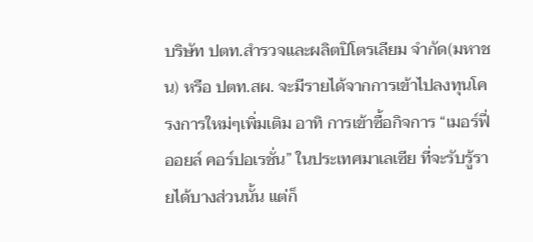บริษัท ปตท.สำรวจและผลิตปิโตรเลียม จำกัด(มหาชน) หรือ ปตท.สผ. จะมีรายได้จากการเข้าไปลงทุนโครงการใหม่ๆเพิ่มเติม อาทิ การเข้าซื้อกิจการ “เมอร์ฟี่ ออยล์ คอร์ปอเรชั่น” ในประเทศมาเลเซีย ที่จะรับรู้รายได้บางส่วนนั้น แต่ก็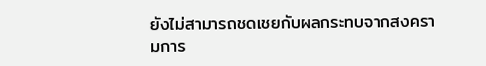ยังไม่สามารถชดเชยกับผลกระทบจากสงครามการ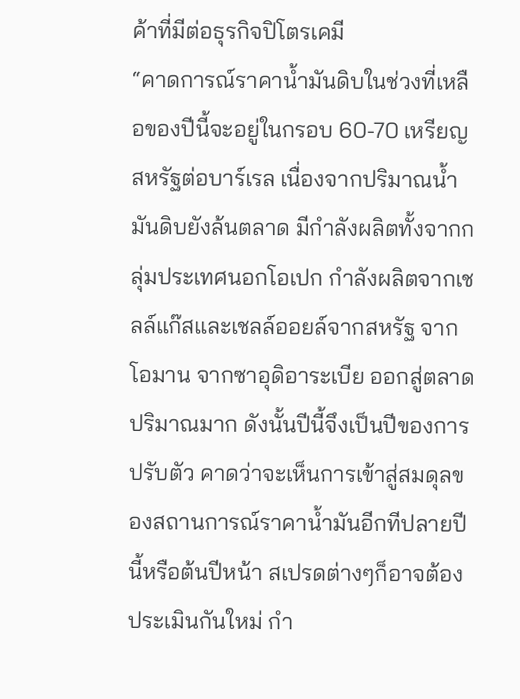ค้าที่มีต่อธุรกิจปิโตรเคมี
“คาดการณ์ราคาน้ำมันดิบในช่วงที่เหลือของปีนี้จะอยู่ในกรอบ 60-70 เหรียญสหรัฐต่อบาร์เรล เนื่องจากปริมาณน้ำมันดิบยังล้นตลาด มีกำลังผลิตทั้งจากกลุ่มประเทศนอกโอเปก กำลังผลิตจากเชลล์แก๊สและเชลล์ออยล์จากสหรัฐ จากโอมาน จากซาอุดิอาระเบีย ออกสู่ตลาดปริมาณมาก ดังนั้นปีนี้จึงเป็นปีของการปรับตัว คาดว่าจะเห็นการเข้าสู่สมดุลของสถานการณ์ราคาน้ำมันอีกทีปลายปีนี้หรือต้นปีหน้า สเปรดต่างๆก็อาจต้องประเมินกันใหม่ กำ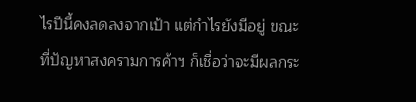ไรปีนี้คงลดลงจากเป้า แต่กำไรยังมีอยู่ ขณะที่ปัญหาสงครามการค้าฯ ก็เชื่อว่าจะมีผลกระ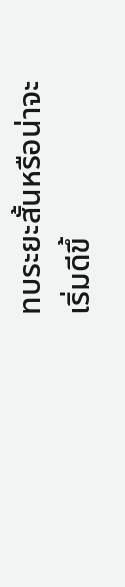ทบระยะสั้นหรือน่าจะเริ่มดีขึ้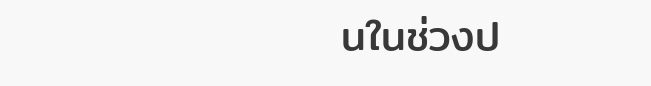นในช่วงป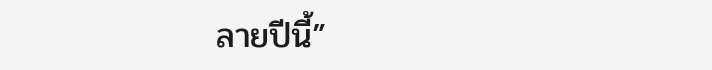ลายปีนี้”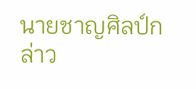นายชาญศิลป์กล่าว